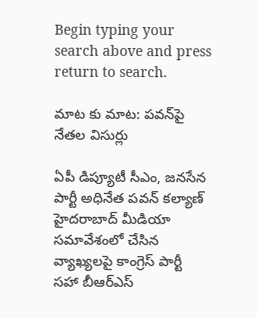Begin typing your search above and press return to search.

మాట‌ కు మాట‌: ప‌వ‌న్‌పై నేత‌ల విసుర్లు

ఏపీ డిప్యూటీ సీఎం, జ‌న‌సేన పార్టీ అధినేత ప‌వ‌న్ క‌ల్యాణ్ హైద‌రాబాద్ మీడియా స‌మావేశంలో చేసిన వ్యాఖ్య‌ల‌పై కాంగ్రెస్ పార్టీ స‌హా బీఆర్ఎస్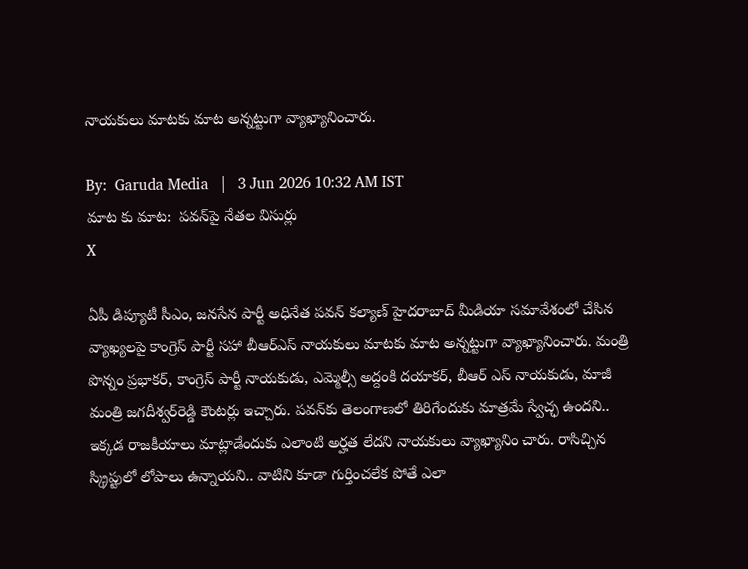నాయ‌కులు మాట‌కు మాట అన్న‌ట్టుగా వ్యాఖ్యానించారు.

By:  Garuda Media   |   3 Jun 2026 10:32 AM IST
మాట‌ కు మాట‌:  ప‌వ‌న్‌పై నేత‌ల విసుర్లు
X

ఏపీ డిప్యూటీ సీఎం, జ‌న‌సేన పార్టీ అధినేత ప‌వ‌న్ క‌ల్యాణ్ హైద‌రాబాద్ మీడియా స‌మావేశంలో చేసిన వ్యాఖ్య‌ల‌పై కాంగ్రెస్ పార్టీ స‌హా బీఆర్ఎస్ నాయ‌కులు మాట‌కు మాట అన్న‌ట్టుగా వ్యాఖ్యానించారు. మంత్రి పొన్నం ప్ర‌భాక‌ర్‌, కాంగ్రెస్ పార్టీ నాయ‌కుడు, ఎమ్మెల్సీ అద్దంకి ద‌యాక‌ర్‌, బీఆర్ ఎస్ నాయ‌కుడు, మాజీ మంత్రి జ‌గ‌దీశ్వ‌ర్‌రెడ్డి కౌంట‌ర్లు ఇచ్చారు. ప‌వ‌న్‌కు తెలంగాణ‌లో తిరిగేందుకు మాత్ర‌మే స్వేచ్ఛ ఉంద‌ని.. ఇక్క‌డ రాజ‌కీయాలు మాట్లాడేందుకు ఎలాంటి అర్హ‌త లేద‌ని నాయ‌కులు వ్యాఖ్యానిం చారు. రాసిచ్చిన స్క్రిప్టులో లోపాలు ఉన్నాయ‌ని.. వాటిని కూడా గుర్తించ‌లేక పోతే ఎలా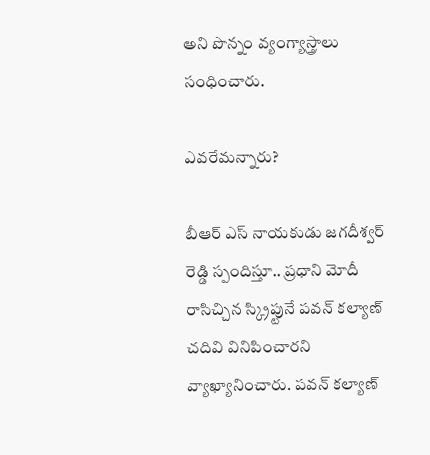అని పొన్నం వ్యంగ్యాస్త్రాలు సంధించారు.

ఎవ‌రేమ‌న్నారు?

బీఆర్ ఎస్ నాయ‌కుడు జ‌గ‌దీశ్వ‌ర్ రెడ్డి స్పందిస్తూ.. ప్ర‌ధాని మోదీ రాసిచ్చిన స్క్రిప్టునే ప‌వ‌న్ క‌ల్యాణ్ చ‌దివి వినిపించార‌ని వ్యాఖ్యానించారు. ప‌వ‌న్ క‌ల్యాణ్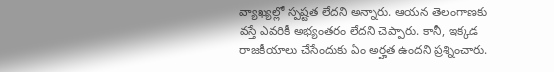వ్యాఖ్య‌ల్లో స్ప‌ష్ట‌త లేద‌ని అన్నారు. ఆయ‌న తెలంగాణ‌కు వ‌స్తే ఎవ‌రికీ అభ్యంత‌రం లేద‌ని చెప్పారు. కానీ, ఇక్క‌డ రాజ‌కీయాలు చేసేందుకు ఏం అర్హ‌త ఉంద‌ని ప్ర‌శ్నించారు.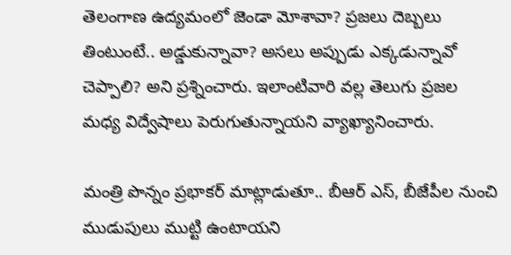తెలంగాణ ఉద్య‌మంలో జెండా మోశావా? ప్ర‌జ‌లు దెబ్బ‌లు తింటుంటే.. అడ్డుకున్నావా? అస‌లు అప్పుడు ఎక్క‌డున్నావో చెప్పాలి? అని ప్ర‌శ్నించారు. ఇలాంటివారి వ‌ల్ల తెలుగు ప్ర‌జ‌ల మ‌ధ్య విద్వేషాలు పెరుగుతున్నాయ‌ని వ్యాఖ్యానించారు.

మంత్రి పొన్నం ప్ర‌భాక‌ర్ మాట్లాడుతూ.. బీఆర్ ఎస్‌, బీజేపీల నుంచి ముడుపులు ముట్టి ఉంటాయ‌ని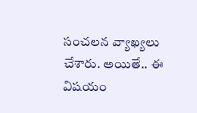సంచ‌ల‌న వ్యాఖ్య‌లు చేశారు. అయితే.. ఈ విష‌యం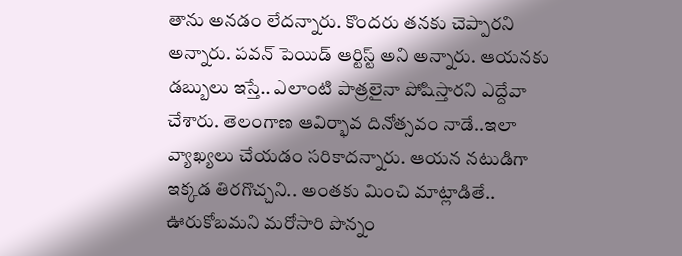తాను అన‌డం లేద‌న్నారు. కొంద‌రు త‌న‌కు చెప్పార‌ని అన్నారు. ప‌వ‌న్ పెయిడ్ ఆర్టిస్ట్ అని అన్నారు. ఆయ‌న‌కు డ‌బ్బులు ఇస్తే.. ఎలాంటి పాత్ర‌లైనా పోషిస్తార‌ని ఎద్దేవా చేశారు. తెలంగాణ ఆవిర్భావ దినోత్స‌వం నాడే..ఇలా వ్యాఖ్య‌లు చేయ‌డం స‌రికాద‌న్నారు. ఆయ‌న న‌టుడిగా ఇక్క‌డ తిర‌గొచ్చ‌ని.. అంత‌కు మించి మాట్లాడితే.. ఊరుకోబ‌మ‌ని మ‌రోసారి పొన్నం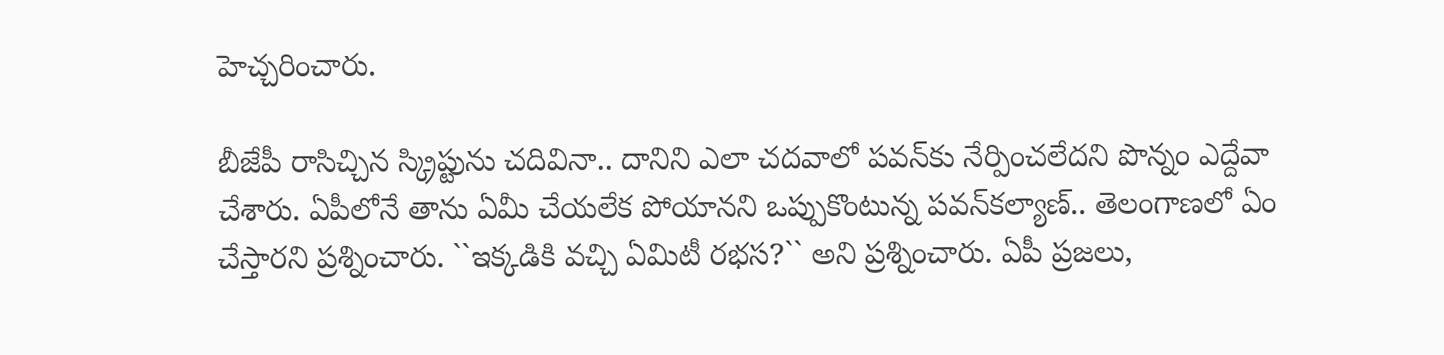హెచ్చ‌రించారు.

బీజేపీ రాసిచ్చిన స్క్రిప్టును చ‌దివినా.. దానిని ఎలా చ‌ద‌వాలో ప‌వ‌న్‌కు నేర్పించ‌లేద‌ని పొన్నం ఎద్దేవా చేశారు. ఏపీలోనే తాను ఏమీ చేయ‌లేక పోయాన‌ని ఒప్పుకొంటున్న ప‌వ‌న్‌క‌ల్యాణ్‌.. తెలంగాణ‌లో ఏం చేస్తార‌ని ప్ర‌శ్నించారు. ``ఇక్కడికి వచ్చి ఏమిటీ రభస?`` అని ప్ర‌శ్నించారు. ఏపీ ప్ర‌జ‌లు,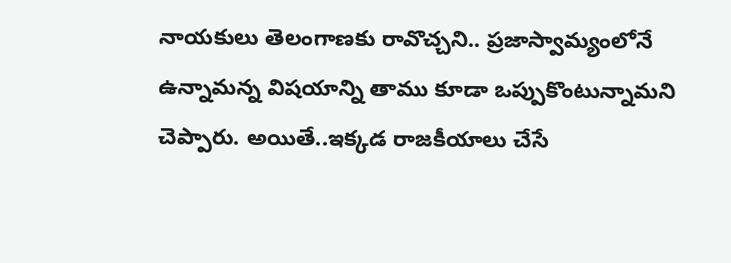నాయ‌కులు తెలంగాణ‌కు రావొచ్చ‌ని.. ప్ర‌జాస్వామ్యంలోనే ఉన్నామ‌న్న విష‌యాన్ని తాము కూడా ఒప్పుకొంటున్నామ‌ని చెప్పారు. అయితే..ఇక్క‌డ రాజ‌కీయాలు చేసే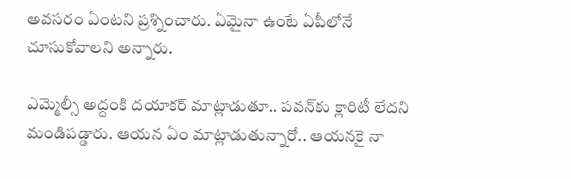అవ‌స‌రం ఏంట‌ని ప్ర‌శ్నించారు. ఏమైనా ఉంటే ఏపీలోనే చూసుకోవాల‌ని అన్నారు.

ఎమ్మెల్సీ అద్దంకి ద‌యాక‌ర్ మాట్లాడుతూ.. ప‌వ‌న్‌కు క్లారిటీ లేద‌ని మండిప‌డ్డారు. ఆయ‌న ఏం మాట్లాడుతున్నారో.. ఆయ‌న‌కై నా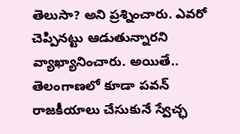తెలుసా? అని ప్ర‌శ్నించారు. ఎవ‌రో చెప్పిన‌ట్టు ఆడుతున్నార‌ని వ్యాఖ్యానించారు. అయితే.. తెలంగాణ‌లో కూడా ప‌వ‌న్ రాజ‌కీయాలు చేసుకునే స్వేచ్ఛ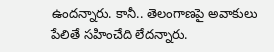ఉంద‌న్నారు. కానీ.. తెలంగాణ‌పై అవాకులు పేలితే స‌హించేది లేద‌న్నారు.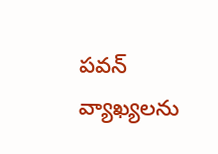ప‌వ‌న్ వ్యాఖ్య‌ల‌ను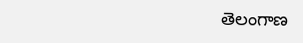తెలంగాణ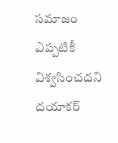స‌మాజం ఎప్ప‌టికీ విశ్వ‌సించ‌ద‌ని ద‌యాక‌ర్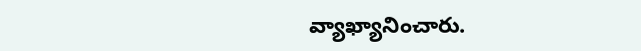వ్యాఖ్యానించారు.